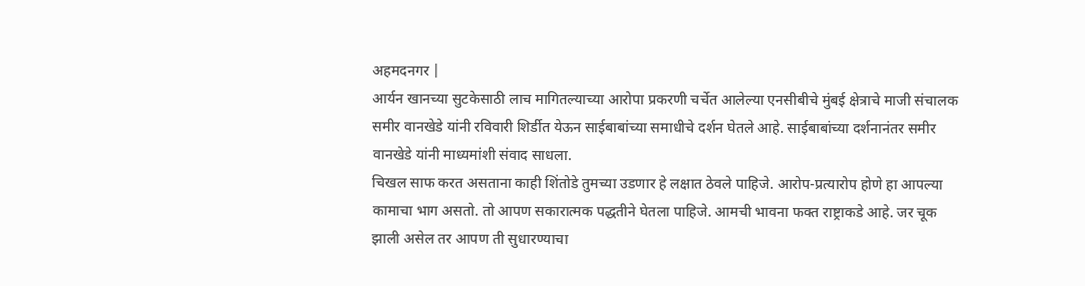अहमदनगर |
आर्यन खानच्या सुटकेसाठी लाच मागितल्याच्या आरोपा प्रकरणी चर्चेत आलेल्या एनसीबीचे मुंबई क्षेत्राचे माजी संचालक समीर वानखेडे यांनी रविवारी शिर्डीत येऊन साईबाबांच्या समाधीचे दर्शन घेतले आहे. साईबाबांच्या दर्शनानंतर समीर वानखेडे यांनी माध्यमांशी संवाद साधला.
चिखल साफ करत असताना काही शिंतोडे तुमच्या उडणार हे लक्षात ठेवले पाहिजे. आरोप-प्रत्यारोप होणे हा आपल्या कामाचा भाग असतो. तो आपण सकारात्मक पद्धतीने घेतला पाहिजे. आमची भावना फक्त राष्ट्राकडे आहे. जर चूक झाली असेल तर आपण ती सुधारण्याचा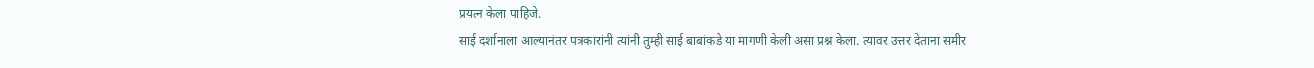प्रयत्न केला पाहिजे.
साई दर्शानाला आल्यानंतर पत्रकारांनी त्यांनी तुम्ही साई बाबांकडे या मागणी केली असा प्रश्न केला. त्यावर उत्तर देताना समीर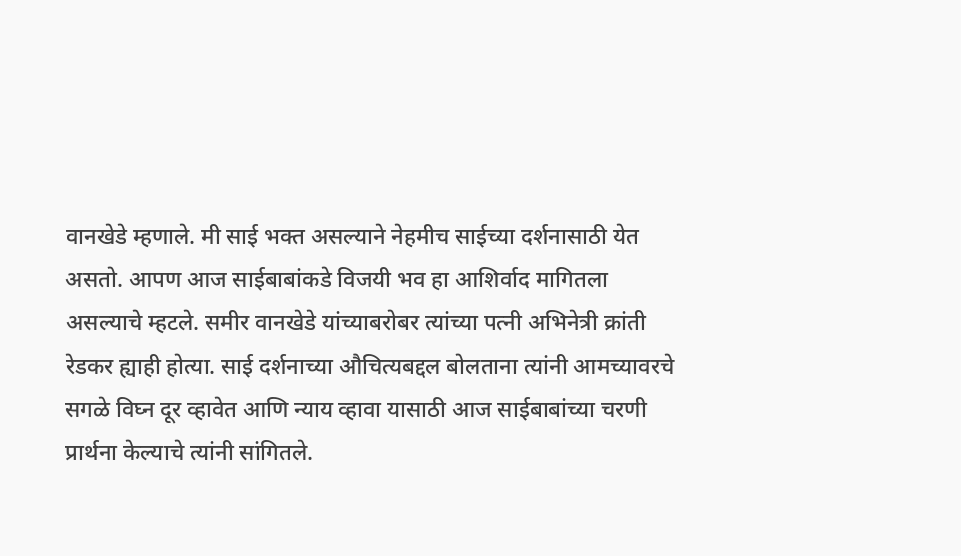वानखेडे म्हणाले. मी साई भक्त असल्याने नेहमीच साईच्या दर्शनासाठी येत असतो. आपण आज साईबाबांकडे विजयी भव हा आशिर्वाद मागितला असल्याचे म्हटले. समीर वानखेडे यांच्याबरोबर त्यांच्या पत्नी अभिनेत्री क्रांती रेडकर ह्याही होत्या. साई दर्शनाच्या औचित्यबद्दल बोलताना त्यांनी आमच्यावरचे सगळे विघ्न दूर व्हावेत आणि न्याय व्हावा यासाठी आज साईबाबांच्या चरणी प्रार्थना केल्याचे त्यांनी सांगितले.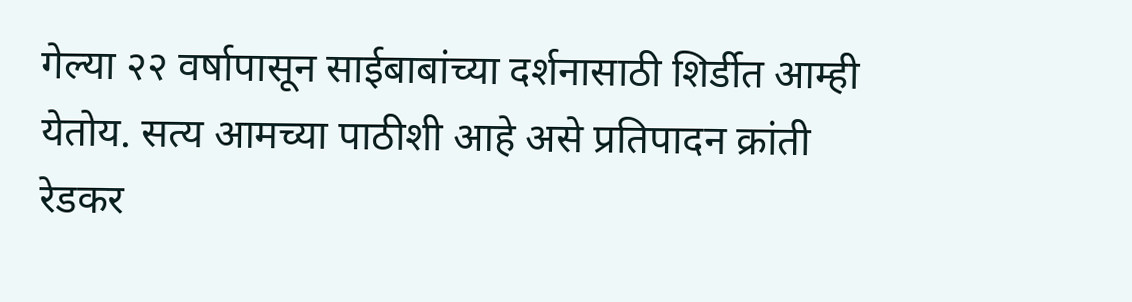गेल्या २२ वर्षापासून साईबाबांच्या दर्शनासाठी शिर्डीत आम्ही येतोय. सत्य आमच्या पाठीशी आहे असे प्रतिपादन क्रांती रेडकर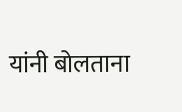यांनी बोलताना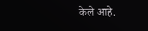केले आहे.